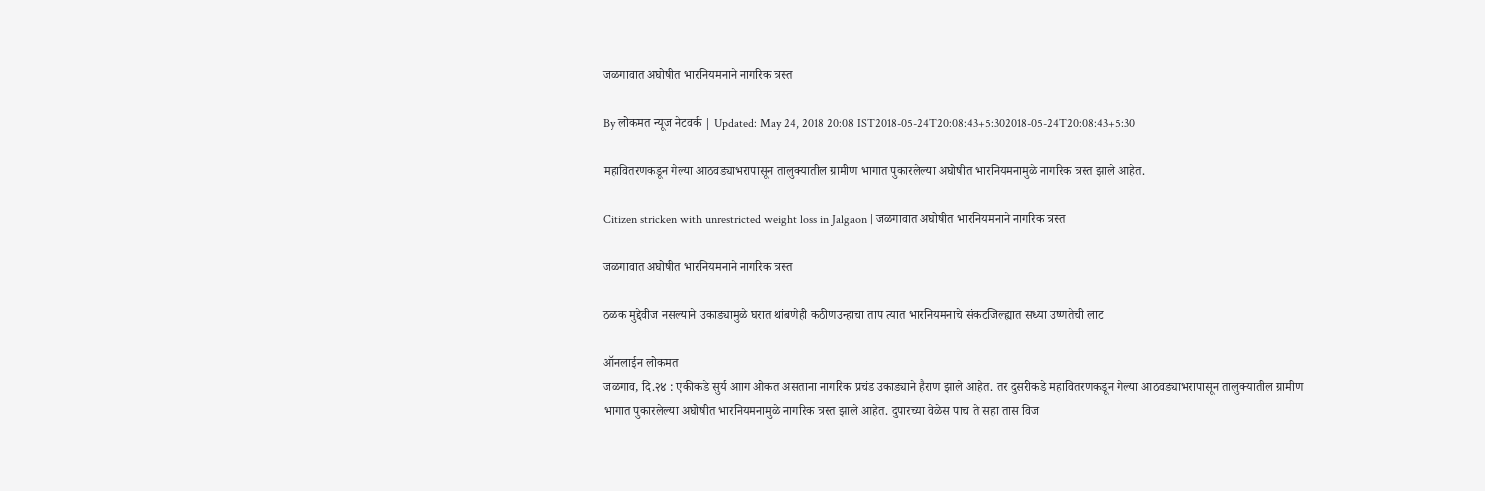जळगावात अघोषीत भारनियमनाने नागरिक त्रस्त

By लोकमत न्यूज नेटवर्क | Updated: May 24, 2018 20:08 IST2018-05-24T20:08:43+5:302018-05-24T20:08:43+5:30

महावितरणकडून गेल्या आठवड्याभरापासून तालुक्यातील ग्रामीण भागात पुकारलेल्या अघोषीत भारनियमनामुळे नागरिक त्रस्त झाले आहेत.

Citizen stricken with unrestricted weight loss in Jalgaon | जळगावात अघोषीत भारनियमनाने नागरिक त्रस्त

जळगावात अघोषीत भारनियमनाने नागरिक त्रस्त

ठळक मुद्देवीज नसल्याने उकाड्यामुळे घरात थांबणेही कठीणउन्हाचा ताप त्यात भारनियमनाचे संकटजिल्ह्यात सध्या उष्णतेची लाट

ऑनलाईन लोकमत
जळगाव, दि.२४ : एकीकडे सुर्य आाग ओकत असताना नागरिक प्रचंड उकाड्याने हैराण झाले आहेत. तर दुसरीकडे महावितरणकडून गेल्या आठवड्याभरापासून तालुक्यातील ग्रामीण भागात पुकारलेल्या अघोषीत भारनियमनामुळे नागरिक त्रस्त झाले आहेत. दुपारच्या वेळेस पाच ते सहा तास विज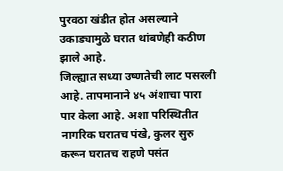पुरवठा खंडीत होत असल्याने उकाड्यामुळे घरात थांबणेही कठीण झाले आहे.
जिल्ह्यात सध्या उष्णतेची लाट पसरली आहे. तापमानाने ४५ अंशाचा पारा पार केला आहे. अशा परिस्थितीत नागरिक घरातच पंखे, कुलर सुरु करून घरातच राहणे पसंत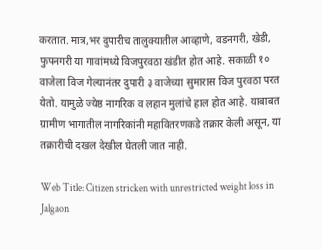करतात. मात्र,भर दुपारीच तालुक्यातील आव्हाणे, वडनगरी, खेडी, फुपनगरी या गावांमध्ये विजपुरवठा खंडीत होत आहे. सकाळी १० वाजेला विज गेल्यानंतर दुपारी ३ वाजेच्या सुमारास विज पुरवठा परत येतो. यामुळे ज्येष्ठ नागरिक व लहान मुलांचे हाल होत आहे. याबाबत ग्रामीण भागातील नागरिकांनी महावितरणकडे तक्रार केली असून, या तक्रारीची दखल देखील घेतली जात नाही.

Web Title: Citizen stricken with unrestricted weight loss in Jalgaon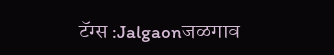टॅग्स :Jalgaonजळगाव